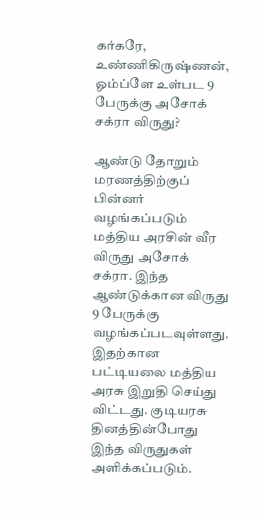கர்கரே, உண்ணிகிருஷ்ணன், ஓம்ப்ளே உள்பட 9 பேருக்கு அசோக் சக்ரா விருது?

ஆண்டு தோறும் மரணத்திற்குப் பின்னர் வழங்கப்படும் மத்திய அரசின் வீர விருது அசோக் சக்ரா. இந்த ஆண்டுக்கான விருது 9 பேருக்கு வழங்கப்படவுள்ளது. இதற்கான பட்டியலை மத்திய அரசு இறுதி செய்து விட்டது. குடியரசு தினத்தின்போது இந்த விருதுகள் அளிக்கப்படும்.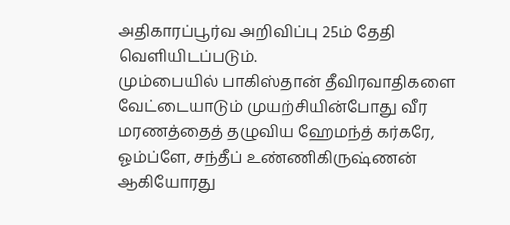அதிகாரப்பூர்வ அறிவிப்பு 25ம் தேதி வெளியிடப்படும்.
மும்பையில் பாகிஸ்தான் தீவிரவாதிகளை வேட்டையாடும் முயற்சியின்போது வீர மரணத்தைத் தழுவிய ஹேமந்த் கர்கரே, ஓம்ப்ளே, சந்தீப் உண்ணிகிருஷ்ணன் ஆகியோரது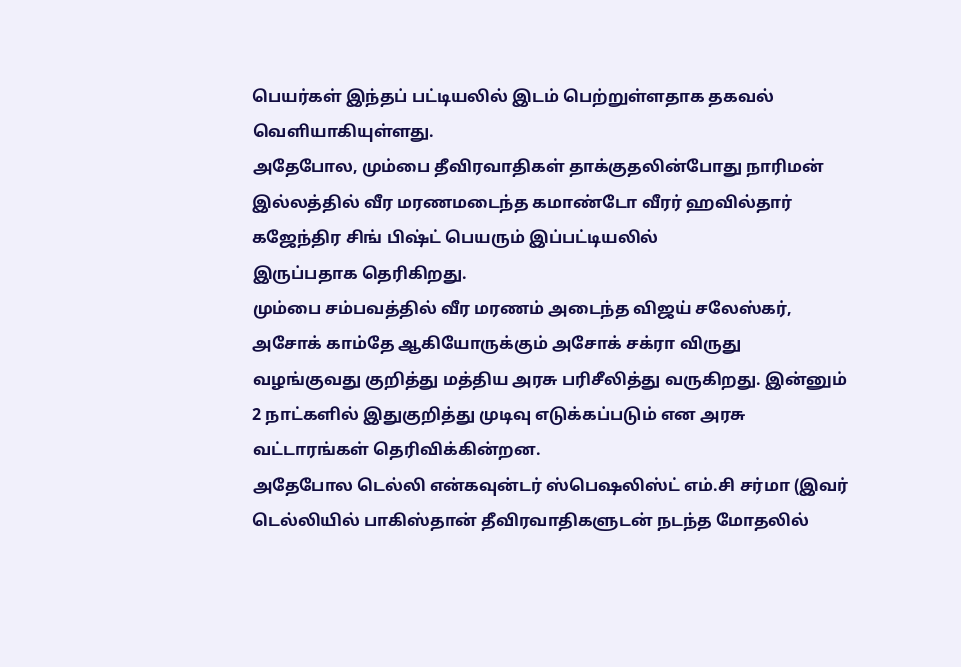பெயர்கள் இந்தப் பட்டியலில் இடம் பெற்றுள்ளதாக தகவல் வெளியாகியுள்ளது.
அதேபோல, மும்பை தீவிரவாதிகள் தாக்குதலின்போது நாரிமன் இல்லத்தில் வீர மரணமடைந்த கமாண்டோ வீரர் ஹவில்தார் கஜேந்திர சிங் பிஷ்ட் பெயரும் இப்பட்டியலில்
இருப்பதாக தெரிகிறது.
மும்பை சம்பவத்தில் வீர மரணம் அடைந்த விஜய் சலேஸ்கர், அசோக் காம்தே ஆகியோருக்கும் அசோக் சக்ரா விருது வழங்குவது குறித்து மத்திய அரசு பரிசீலித்து வருகிறது. இன்னும் 2 நாட்களில் இதுகுறித்து முடிவு எடுக்கப்படும் என அரசு வட்டாரங்கள் தெரிவிக்கின்றன.
அதேபோல டெல்லி என்கவுன்டர் ஸ்பெஷலிஸ்ட் எம்.சி சர்மா (இவர் டெல்லியில் பாகிஸ்தான் தீவிரவாதிகளுடன் நடந்த மோதலில்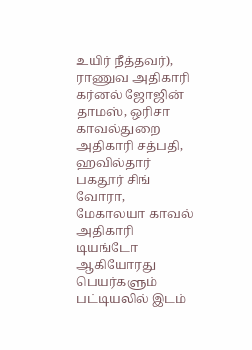உயிர் நீத்தவர்), ராணுவ அதிகாரி கர்னல் ஜோஜின் தாமஸ், ஒரிசா காவல்துறை அதிகாரி சத்பதி, ஹவில்தார் பகதூர் சிங் வோரா, மேகாலயா காவல் அதிகாரி டியங்டோ ஆகியோரது பெயர்களும் பட்டியலில் இடம்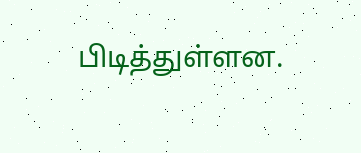பிடித்துள்ளன.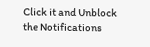Click it and Unblock the Notifications